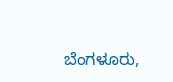ಬೆಂಗಳೂರು,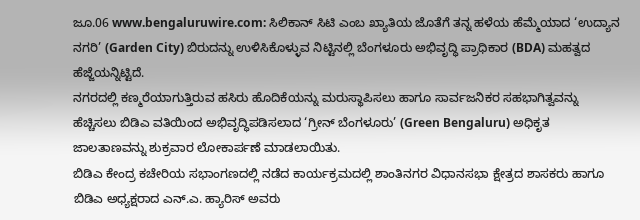ಜೂ.06 www.bengaluruwire.com: ಸಿಲಿಕಾನ್ ಸಿಟಿ ಎಂಬ ಖ್ಯಾತಿಯ ಜೊತೆಗೆ ತನ್ನ ಹಳೆಯ ಹೆಮ್ಮೆಯಾದ ‘ಉದ್ಯಾನ ನಗರಿ’ (Garden City) ಬಿರುದನ್ನು ಉಳಿಸಿಕೊಳ್ಳುವ ನಿಟ್ಟಿನಲ್ಲಿ ಬೆಂಗಳೂರು ಅಭಿವೃದ್ಧಿ ಪ್ರಾಧಿಕಾರ (BDA) ಮಹತ್ವದ ಹೆಜ್ಜೆಯನ್ನಿಟ್ಟಿದೆ.
ನಗರದಲ್ಲಿ ಕಣ್ಮರೆಯಾಗುತ್ತಿರುವ ಹಸಿರು ಹೊದಿಕೆಯನ್ನು ಮರುಸ್ಥಾಪಿಸಲು ಹಾಗೂ ಸಾರ್ವಜನಿಕರ ಸಹಭಾಗಿತ್ವವನ್ನು ಹೆಚ್ಚಿಸಲು ಬಿಡಿಎ ವತಿಯಿಂದ ಅಭಿವೃದ್ಧಿಪಡಿಸಲಾದ ‘ಗ್ರೀನ್ ಬೆಂಗಳೂರು’ (Green Bengaluru) ಅಧಿಕೃತ ಜಾಲತಾಣವನ್ನು ಶುಕ್ರವಾರ ಲೋಕಾರ್ಪಣೆ ಮಾಡಲಾಯಿತು.
ಬಿಡಿಎ ಕೇಂದ್ರ ಕಚೇರಿಯ ಸಭಾಂಗಣದಲ್ಲಿ ನಡೆದ ಕಾರ್ಯಕ್ರಮದಲ್ಲಿ ಶಾಂತಿನಗರ ವಿಧಾನಸಭಾ ಕ್ಷೇತ್ರದ ಶಾಸಕರು ಹಾಗೂ ಬಿಡಿಎ ಅಧ್ಯಕ್ಷರಾದ ಎನ್.ಎ. ಹ್ಯಾರಿಸ್ ಅವರು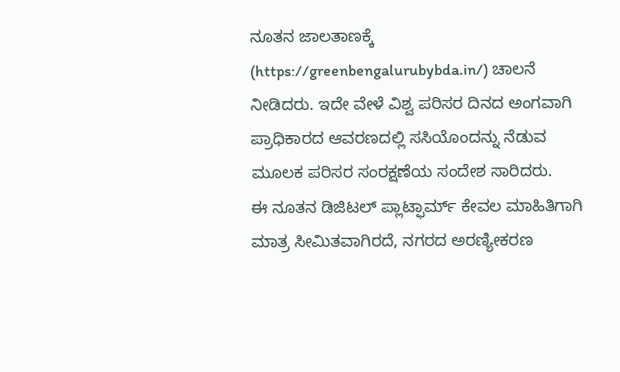ನೂತನ ಜಾಲತಾಣಕ್ಕೆ (https://greenbengalurubybda.in/) ಚಾಲನೆ ನೀಡಿದರು. ಇದೇ ವೇಳೆ ವಿಶ್ವ ಪರಿಸರ ದಿನದ ಅಂಗವಾಗಿ ಪ್ರಾಧಿಕಾರದ ಆವರಣದಲ್ಲಿ ಸಸಿಯೊಂದನ್ನು ನೆಡುವ ಮೂಲಕ ಪರಿಸರ ಸಂರಕ್ಷಣೆಯ ಸಂದೇಶ ಸಾರಿದರು.
ಈ ನೂತನ ಡಿಜಿಟಲ್ ಪ್ಲಾಟ್ಫಾರ್ಮ್ ಕೇವಲ ಮಾಹಿತಿಗಾಗಿ ಮಾತ್ರ ಸೀಮಿತವಾಗಿರದೆ, ನಗರದ ಅರಣ್ಯೀಕರಣ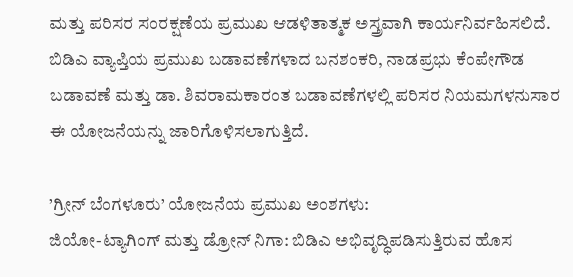ಮತ್ತು ಪರಿಸರ ಸಂರಕ್ಷಣೆಯ ಪ್ರಮುಖ ಆಡಳಿತಾತ್ಮಕ ಅಸ್ತ್ರವಾಗಿ ಕಾರ್ಯನಿರ್ವಹಿಸಲಿದೆ. ಬಿಡಿಎ ವ್ಯಾಪ್ತಿಯ ಪ್ರಮುಖ ಬಡಾವಣೆಗಳಾದ ಬನಶಂಕರಿ, ನಾಡಪ್ರಭು ಕೆಂಪೇಗೌಡ ಬಡಾವಣೆ ಮತ್ತು ಡಾ. ಶಿವರಾಮಕಾರಂತ ಬಡಾವಣೆಗಳಲ್ಲಿ ಪರಿಸರ ನಿಯಮಗಳನುಸಾರ ಈ ಯೋಜನೆಯನ್ನು ಜಾರಿಗೊಳಿಸಲಾಗುತ್ತಿದೆ.

’ಗ್ರೀನ್ ಬೆಂಗಳೂರು’ ಯೋಜನೆಯ ಪ್ರಮುಖ ಅಂಶಗಳು:
ಜಿಯೋ-ಟ್ಯಾಗಿಂಗ್ ಮತ್ತು ಡ್ರೋನ್ ನಿಗಾ: ಬಿಡಿಎ ಅಭಿವೃದ್ಧಿಪಡಿಸುತ್ತಿರುವ ಹೊಸ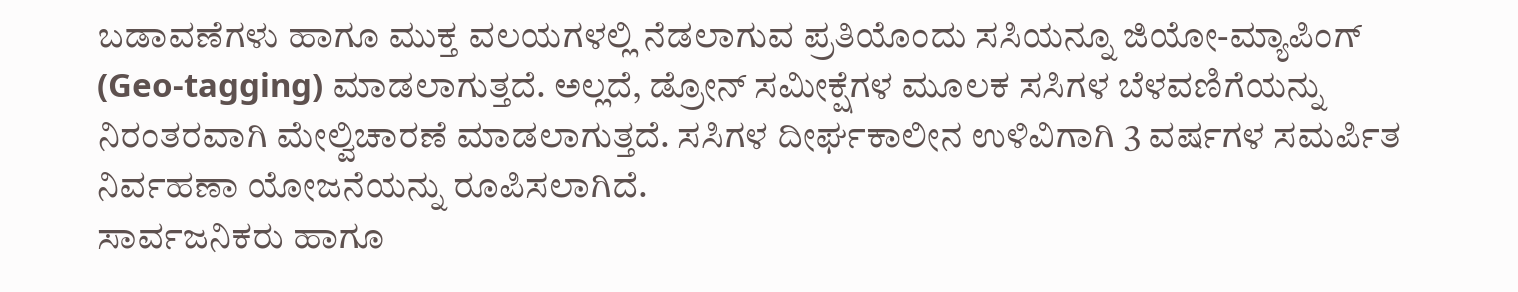ಬಡಾವಣೆಗಳು ಹಾಗೂ ಮುಕ್ತ ವಲಯಗಳಲ್ಲಿ ನೆಡಲಾಗುವ ಪ್ರತಿಯೊಂದು ಸಸಿಯನ್ನೂ ಜಿಯೋ-ಮ್ಯಾಪಿಂಗ್ (Geo-tagging) ಮಾಡಲಾಗುತ್ತದೆ. ಅಲ್ಲದೆ, ಡ್ರೋನ್ ಸಮೀಕ್ಷೆಗಳ ಮೂಲಕ ಸಸಿಗಳ ಬೆಳವಣಿಗೆಯನ್ನು ನಿರಂತರವಾಗಿ ಮೇಲ್ವಿಚಾರಣೆ ಮಾಡಲಾಗುತ್ತದೆ. ಸಸಿಗಳ ದೀರ್ಘಕಾಲೀನ ಉಳಿವಿಗಾಗಿ 3 ವರ್ಷಗಳ ಸಮರ್ಪಿತ ನಿರ್ವಹಣಾ ಯೋಜನೆಯನ್ನು ರೂಪಿಸಲಾಗಿದೆ.
ಸಾರ್ವಜನಿಕರು ಹಾಗೂ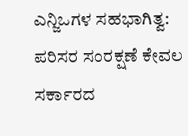ಎನ್ಜಿಒಗಳ ಸಹಭಾಗಿತ್ವ: ಪರಿಸರ ಸಂರಕ್ಷಣೆ ಕೇವಲ ಸರ್ಕಾರದ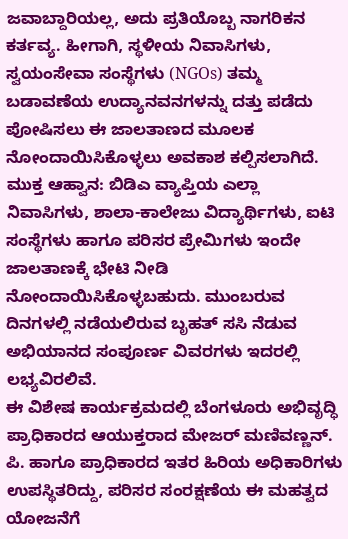ಜವಾಬ್ದಾರಿಯಲ್ಲ, ಅದು ಪ್ರತಿಯೊಬ್ಬ ನಾಗರಿಕನ ಕರ್ತವ್ಯ. ಹೀಗಾಗಿ, ಸ್ಥಳೀಯ ನಿವಾಸಿಗಳು, ಸ್ವಯಂಸೇವಾ ಸಂಸ್ಥೆಗಳು (NGOs) ತಮ್ಮ ಬಡಾವಣೆಯ ಉದ್ಯಾನವನಗಳನ್ನು ದತ್ತು ಪಡೆದು ಪೋಷಿಸಲು ಈ ಜಾಲತಾಣದ ಮೂಲಕ ನೋಂದಾಯಿಸಿಕೊಳ್ಳಲು ಅವಕಾಶ ಕಲ್ಪಿಸಲಾಗಿದೆ.
ಮುಕ್ತ ಆಹ್ವಾನ: ಬಿಡಿಎ ವ್ಯಾಪ್ತಿಯ ಎಲ್ಲಾ ನಿವಾಸಿಗಳು, ಶಾಲಾ-ಕಾಲೇಜು ವಿದ್ಯಾರ್ಥಿಗಳು, ಐಟಿ ಸಂಸ್ಥೆಗಳು ಹಾಗೂ ಪರಿಸರ ಪ್ರೇಮಿಗಳು ಇಂದೇ ಜಾಲತಾಣಕ್ಕೆ ಭೇಟಿ ನೀಡಿ ನೋಂದಾಯಿಸಿಕೊಳ್ಳಬಹುದು. ಮುಂಬರುವ ದಿನಗಳಲ್ಲಿ ನಡೆಯಲಿರುವ ಬೃಹತ್ ಸಸಿ ನೆಡುವ ಅಭಿಯಾನದ ಸಂಪೂರ್ಣ ವಿವರಗಳು ಇದರಲ್ಲಿ ಲಭ್ಯವಿರಲಿವೆ.
ಈ ವಿಶೇಷ ಕಾರ್ಯಕ್ರಮದಲ್ಲಿ ಬೆಂಗಳೂರು ಅಭಿವೃದ್ಧಿ ಪ್ರಾಧಿಕಾರದ ಆಯುಕ್ತರಾದ ಮೇಜರ್ ಮಣಿವಣ್ಣನ್. ಪಿ. ಹಾಗೂ ಪ್ರಾಧಿಕಾರದ ಇತರ ಹಿರಿಯ ಅಧಿಕಾರಿಗಳು ಉಪಸ್ಥಿತರಿದ್ದು, ಪರಿಸರ ಸಂರಕ್ಷಣೆಯ ಈ ಮಹತ್ವದ ಯೋಜನೆಗೆ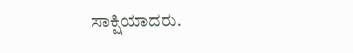ಸಾಕ್ಷಿಯಾದರು.